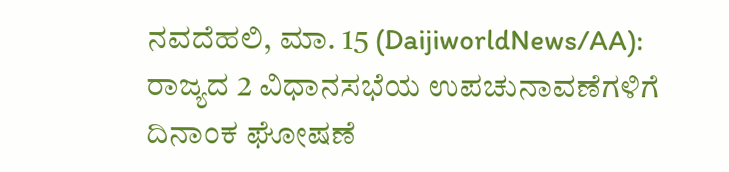ನವದೆಹಲಿ, ಮಾ. 15 (DaijiworldNews/AA): ರಾಜ್ಯದ 2 ವಿಧಾನಸಭೆಯ ಉಪಚುನಾವಣೆಗಳಿಗೆ ದಿನಾಂಕ ಘೋಷಣೆ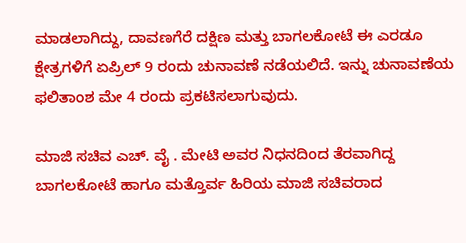ಮಾಡಲಾಗಿದ್ದು, ದಾವಣಗೆರೆ ದಕ್ಷಿಣ ಮತ್ತು ಬಾಗಲಕೋಟೆ ಈ ಎರಡೂ ಕ್ಷೇತ್ರಗಳಿಗೆ ಏಪ್ರಿಲ್ 9 ರಂದು ಚುನಾವಣೆ ನಡೆಯಲಿದೆ. ಇನ್ನು ಚುನಾವಣೆಯ ಫಲಿತಾಂಶ ಮೇ 4 ರಂದು ಪ್ರಕಟಿಸಲಾಗುವುದು.

ಮಾಜಿ ಸಚಿವ ಎಚ್. ವೈ . ಮೇಟಿ ಅವರ ನಿಧನದಿಂದ ತೆರವಾಗಿದ್ದ ಬಾಗಲಕೋಟೆ ಹಾಗೂ ಮತ್ತೊರ್ವ ಹಿರಿಯ ಮಾಜಿ ಸಚಿವರಾದ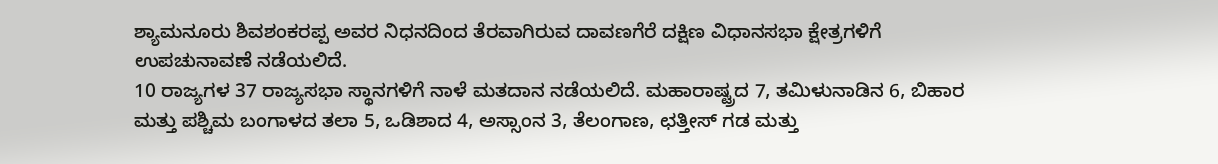ಶ್ಯಾಮನೂರು ಶಿವಶಂಕರಪ್ಪ ಅವರ ನಿಧನದಿಂದ ತೆರವಾಗಿರುವ ದಾವಣಗೆರೆ ದಕ್ಷಿಣ ವಿಧಾನಸಭಾ ಕ್ಷೇತ್ರಗಳಿಗೆ ಉಪಚುನಾವಣೆ ನಡೆಯಲಿದೆ.
10 ರಾಜ್ಯಗಳ 37 ರಾಜ್ಯಸಭಾ ಸ್ಥಾನಗಳಿಗೆ ನಾಳೆ ಮತದಾನ ನಡೆಯಲಿದೆ. ಮಹಾರಾಷ್ಟ್ರದ 7, ತಮಿಳುನಾಡಿನ 6, ಬಿಹಾರ ಮತ್ತು ಪಶ್ಚಿಮ ಬಂಗಾಳದ ತಲಾ 5, ಒಡಿಶಾದ 4, ಅಸ್ಸಾಂನ 3, ತೆಲಂಗಾಣ, ಛತ್ತೀಸ್ ಗಡ ಮತ್ತು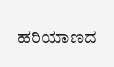ಹರಿಯಾಣದ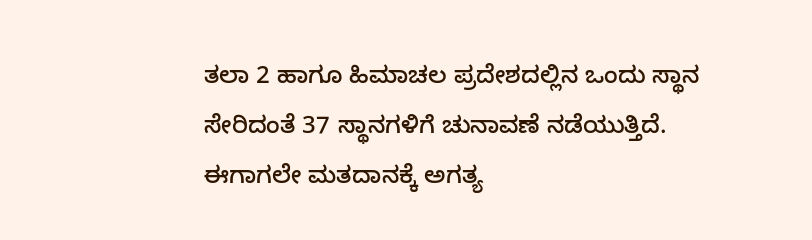ತಲಾ 2 ಹಾಗೂ ಹಿಮಾಚಲ ಪ್ರದೇಶದಲ್ಲಿನ ಒಂದು ಸ್ಥಾನ ಸೇರಿದಂತೆ 37 ಸ್ಥಾನಗಳಿಗೆ ಚುನಾವಣೆ ನಡೆಯುತ್ತಿದೆ. ಈಗಾಗಲೇ ಮತದಾನಕ್ಕೆ ಅಗತ್ಯ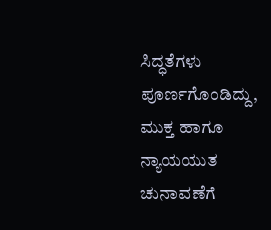ಸಿದ್ಧತೆಗಳು ಪೂರ್ಣಗೊಂಡಿದ್ದು, ಮುಕ್ತ ಹಾಗೂ ನ್ಯಾಯಯುತ ಚುನಾವಣೆಗೆ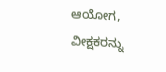ಆಯೋಗ, ವೀಕ್ಷಕರನ್ನು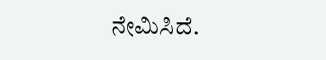ನೇಮಿಸಿದೆ.